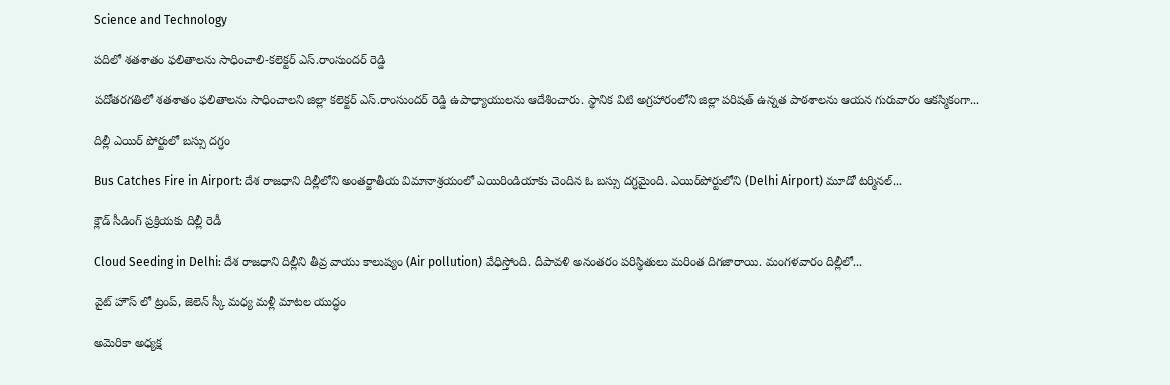Science and Technology

ప‌దిలో శ‌త‌శాతం ఫ‌లితాల‌ను సాధించాలి-క‌లెక్ట‌ర్ ఎస్‌.రాంసుంద‌ర్ రెడ్డి

ప‌దోత‌ర‌గ‌తిలో శ‌త‌శాతం ఫ‌లితాల‌ను సాధించాల‌ని జిల్లా క‌లెక్ట‌ర్ ఎస్‌.రాంసుంద‌ర్ రెడ్డి ఉపాధ్యాయుల‌ను ఆదేశించారు. స్థానిక విటి అగ్ర‌హారంలోని జిల్లా ప‌రిష‌త్ ఉన్న‌త పాఠ‌శాల‌ను ఆయ‌న గురువారం ఆక‌స్మికంగా...

దిల్లీ ఎయిర్‌ పోర్టులో బస్సు దగ్ధం

Bus Catches Fire in Airport: దేశ రాజధాని దిల్లీలోని అంతర్జాతీయ విమానాశ్రయంలో ఎయిరిండియాకు చెందిన ఓ బస్సు దగ్ధమైంది. ఎయిర్‌పోర్టులోని (Delhi Airport) మూడో టర్మినల్‌...

క్లౌడ్‌ సీడింగ్‌ ప్రక్రియకు దిల్లీ రెడీ

Cloud Seeding in Delhi: దేశ రాజధాని దిల్లీని తీవ్ర వాయు కాలుష్యం (Air pollution) వేధిస్తోంది. దీపావళి అనంతరం పరిస్థితులు మరింత దిగజారాయి. మంగళవారం దిల్లీలో...

వైట్ హౌస్ లో ట్రంప్, జెలెన్‌ స్కీ మధ్య మళ్లీ మాటల యుద్ధం

అమెరికా అధ్యక్ష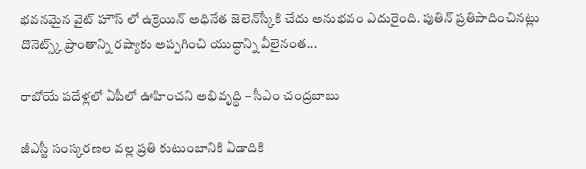భవనమైన వైట్ హౌస్ లో ఉక్రెయిన్‌ అధినేత జెలెన్‌స్కీకి చేదు అనుభవం ఎదురైంది. పుతిన్‌ ప్రతిపాదించినట్లు దొనెట్స్క్‌ ప్రాంతాన్ని రష్యాకు అప్పగించి యుద్ధాన్ని వీలైనంత...

రాబోయే పదేళ్లలో ఏపీలో ఊహించని అభివృద్ధి – సీఎం చంద్రబాబు

జీఎస్టీ సంస్కరణల వల్ల ప్రతి కుటుంబానికి ఏడాదికి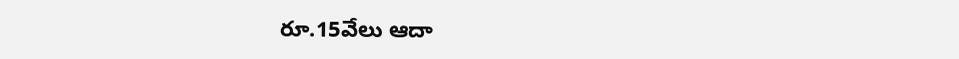రూ.15వేలు ఆదా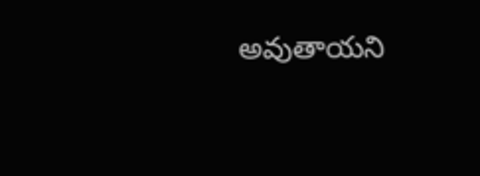అవుతాయని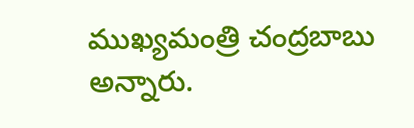ముఖ్యమంత్రి చంద్రబాబు అన్నారు.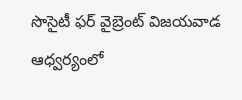సొసైటీ ఫర్‌ వైబ్రెంట్‌ విజయవాడ ఆధ్వర్యంలో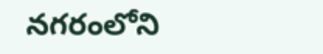నగరంలోని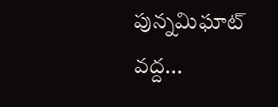పున్నమిఘాట్‌ వద్ద...